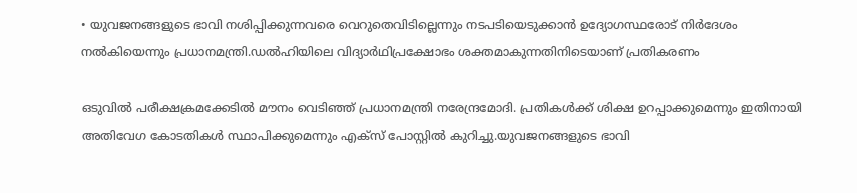• യുവജനങ്ങളുടെ ഭാവി നശിപ്പിക്കുന്നവരെ വെറുതെവിടില്ലെന്നും നടപടിയെടുക്കാന്‍ ഉദ്യോഗസ്ഥരോട് നിര്‍ദേശം നല്‍കിയെന്നും പ്രധാനമന്ത്രി.ഡല്‍ഹിയിലെ വിദ്യാര്‍ഥിപ്രക്ഷോഭം ശക്തമാകുന്നതിനിടെയാണ് പ്രതികരണം

ഒടുവില്‍ പരീക്ഷക്രമക്കേടില്‍ മൗനം വെടിഞ്ഞ് പ്രധാനമന്ത്രി നരേന്ദ്രമോദി. പ്രതികള്‍ക്ക് ശിക്ഷ ഉറപ്പാക്കുമെന്നും ഇതിനായി അതിവേഗ കോടതികള്‍ സ്ഥാപിക്കുമെന്നും എക്സ് പോസ്റ്റില്‍ കുറിച്ചു.യുവജനങ്ങളുടെ ഭാവി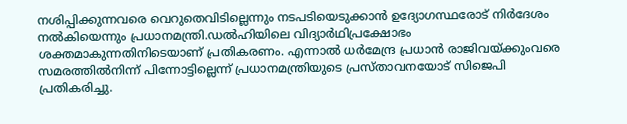നശിപ്പിക്കുന്നവരെ വെറുതെവിടില്ലെന്നും നടപടിയെടുക്കാന്‍ ഉദ്യോഗസ്ഥരോട് നിര്‍ദേശം നല്‍കിയെന്നും പ്രധാനമന്ത്രി.ഡല്‍ഹിയിലെ വിദ്യാര്‍ഥിപ്രക്ഷോഭം ശക്തമാകുന്നതിനിടെയാണ് പ്രതികരണം. എന്നാല്‍ ധര്‍മേന്ദ്ര പ്രധാന്‍ രാജിവയ്ക്കുംവരെ സമരത്തില്‍നിന്ന് പിന്നോട്ടില്ലെന്ന് പ്രധാനമന്ത്രിയുടെ പ്രസ്താവനയോട് സിജെപി പ്രതികരിച്ചു.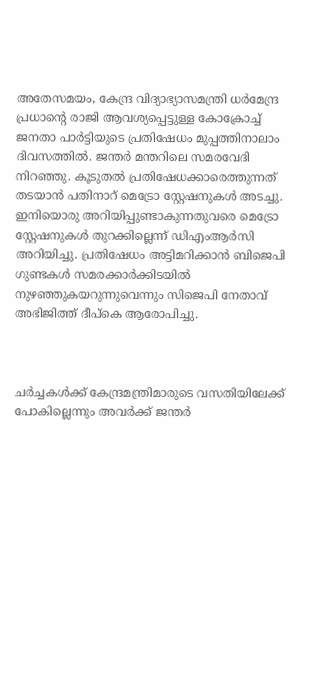അതേസമയം, കേന്ദ്ര വിദ്യാഭ്യാസമന്ത്രി ധർമേന്ദ്ര പ്രധാന്‍റെ രാജി ആവശ്യപ്പെട്ടുള്ള കോക്രോച്ച് ജനതാ പാർട്ടിയുടെ പ്രതിഷേധം മുപ്പത്തിനാലാം ദിവസത്തിൽ. ജന്തർ മന്തറിലെ സമരവേദി നിറഞ്ഞു. കൂടുതല്‍ പ്രതിഷേധക്കാരെത്തുന്നത് തടയാന്‍ പതിനാറ് മെട്രോ സ്റ്റേഷനുകള്‍ അടച്ചു. ഇനിയൊരു അറിയിപ്പുണ്ടാകുന്നതുവരെ മെട്രോ സ്റ്റേഷനുകള്‍ തുറക്കില്ലെന്ന് ഡിഎംആര്‍സി അറിയിച്ചു. പ്രതിഷേധം അട്ടിമറിക്കാന്‍ ബിജെപി ഗുണ്ടകള്‍ സമരക്കാര്‍ക്കിടയില്‍ നുഴഞ്ഞുകയറുന്നുവെന്നും സിജെപി നേതാവ് അഭിജിത്ത് ദീപ്കെ ആരോപിച്ചു.



ചര്‍ച്ചകള്‍ക്ക് കേന്ദ്രമന്ത്രിമാരുടെ വസതിയിലേക്ക് പോകില്ലെന്നും അവര്‍ക്ക് ജന്തര്‍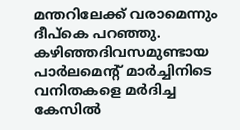മന്തറിലേക്ക് വരാമെന്നും ദീപ്കെ പറഞ്ഞു. കഴിഞ്ഞദിവസമുണ്ടായ പാര്‍ലമെന്റ് മാര്‍ച്ചിനിടെ വനിതകളെ മര്‍ദിച്ച കേസില്‍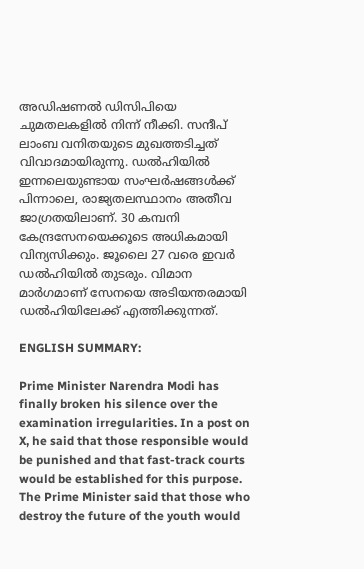അഡിഷണല്‍ ഡിസിപിയെ ചുമതലകളില്‍ നിന്ന് നീക്കി. സന്ദീപ് ലാംബ വനിതയുടെ മുഖത്തടിച്ചത് വിവാദമായിരുന്നു. ഡൽഹിയിൽ ഇന്നലെയുണ്ടായ സംഘർഷങ്ങൾക്ക് പിന്നാലെ, രാജ്യതലസ്ഥാനം അതീവ ജാഗ്രതയിലാണ്. 30 കമ്പനി കേന്ദ്രസേനയെക്കൂടെ അധികമായി വിന്യസിക്കും. ജൂലൈ 27 വരെ ഇവർ ഡൽഹിയിൽ തുടരും. വിമാന മാർഗമാണ് സേനയെ അടിയന്തരമായി ഡൽഹിയിലേക്ക് എത്തിക്കുന്നത്.

ENGLISH SUMMARY:

Prime Minister Narendra Modi has finally broken his silence over the examination irregularities. In a post on X, he said that those responsible would be punished and that fast-track courts would be established for this purpose. The Prime Minister said that those who destroy the future of the youth would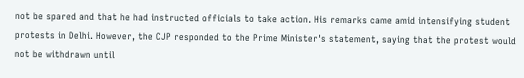not be spared and that he had instructed officials to take action. His remarks came amid intensifying student protests in Delhi. However, the CJP responded to the Prime Minister's statement, saying that the protest would not be withdrawn until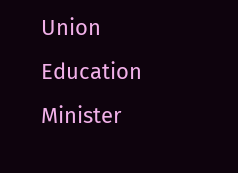Union Education Minister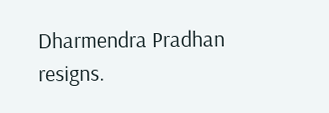Dharmendra Pradhan resigns.